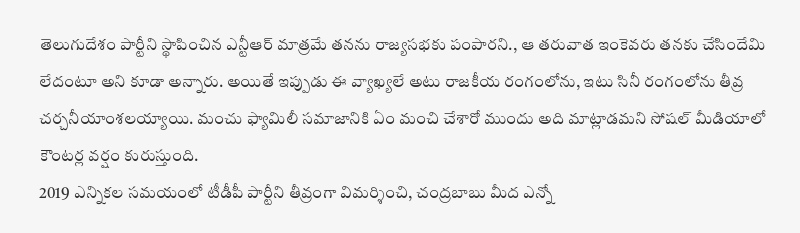తెలుగుదేశం పార్టీని స్థాపించిన ఎన్టీఆర్ మాత్రమే తనను రాజ్యసభకు పంపారని., ఆ తరువాత ఇంకెవరు తనకు చేసిందేమి లేదంటూ అని కూడా అన్నారు. అయితే ఇప్పుడు ఈ వ్యాఖ్యలే అటు రాజకీయ రంగంలోను, ఇటు సినీ రంగంలోను తీవ్ర చర్చనీయాంశలయ్యాయి. మంచు ఫ్యామిలీ సమాజానికి ఏం మంచి చేశారో ముందు అది మాట్లాడమని సోషల్ మీడియాలో కౌంటర్ల వర్షం కురుస్తుంది.
2019 ఎన్నికల సమయంలో టీడీపీ పార్టీని తీవ్రంగా విమర్శించి, చంద్రబాబు మీద ఎన్నో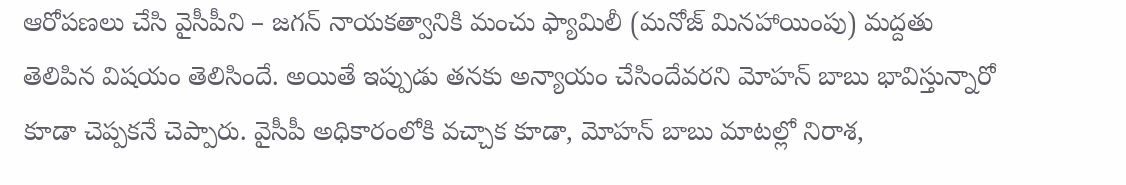ఆరోపణలు చేసి వైసీపీని – జగన్ నాయకత్వానికి మంచు ఫ్యామిలీ (మనోజ్ మినహాయింపు) మద్దతు తెలిపిన విషయం తెలిసిందే. అయితే ఇప్పుడు తనకు అన్యాయం చేసిందేవరని మోహన్ బాబు భావిస్తున్నారో కూడా చెప్పకనే చెప్పారు. వైసీపీ అధికారంలోకి వచ్చాక కూడా, మోహన్ బాబు మాటల్లో నిరాశ,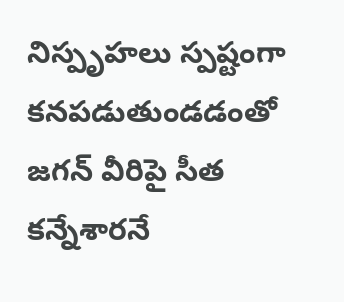నిస్పృహలు స్పష్టంగా కనపడుతుండడంతో జగన్ వీరిపై సీత కన్నేశారనే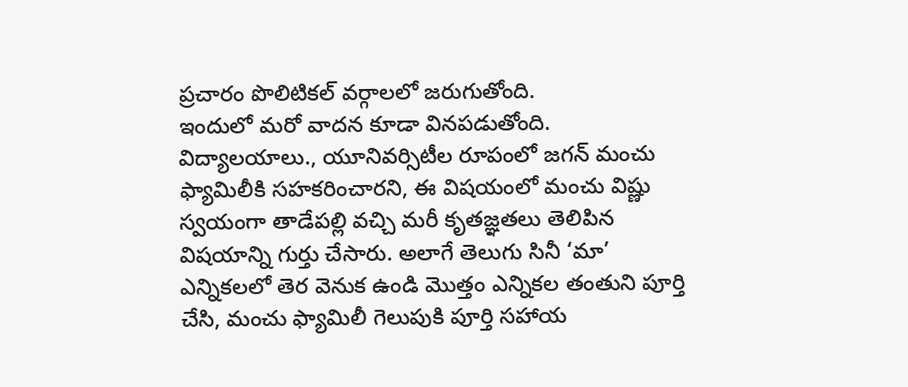ప్రచారం పొలిటికల్ వర్గాలలో జరుగుతోంది.
ఇందులో మరో వాదన కూడా వినపడుతోంది. విద్యాలయాలు., యూనివర్సిటీల రూపంలో జగన్ మంచు ఫ్యామిలీకి సహకరించారని, ఈ విషయంలో మంచు విష్ణు స్వయంగా తాడేపల్లి వచ్చి మరీ కృతజ్ఞతలు తెలిపిన విషయాన్ని గుర్తు చేసారు. అలాగే తెలుగు సినీ ‘మా’ ఎన్నికలలో తెర వెనుక ఉండి మొత్తం ఎన్నికల తంతుని పూర్తి చేసి, మంచు ఫ్యామిలీ గెలుపుకి పూర్తి సహాయ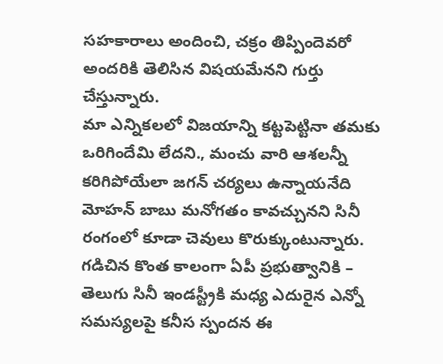సహకారాలు అందించి, చక్రం తిప్పిందెవరో అందరికి తెలిసిన విషయమేనని గుర్తు చేస్తున్నారు.
మా ఎన్నికలలో విజయాన్ని కట్టపెట్టినా తమకు ఒరిగిందేమి లేదని., మంచు వారి ఆశలన్నీ కరిగిపోయేలా జగన్ చర్యలు ఉన్నాయనేది మోహన్ బాబు మనోగతం కావచ్చునని సినీ రంగంలో కూడా చెవులు కొరుక్కుంటున్నారు. గడిచిన కొంత కాలంగా ఏపీ ప్రభుత్వానికి – తెలుగు సినీ ఇండస్ట్రీకి మధ్య ఎదురైన ఎన్నో సమస్యలపై కనీస స్పందన ఈ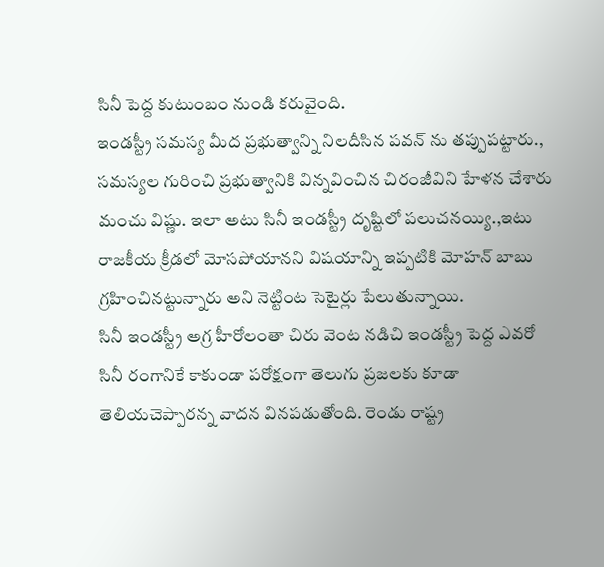సినీ పెద్ద కుటుంబం నుండి కరువైంది.
ఇండస్ట్రీ సమస్య మీద ప్రభుత్వాన్ని నిలదీసిన పవన్ ను తప్పుపట్టారు., సమస్యల గురించి ప్రభుత్వానికి విన్నవించిన చిరంజీవిని హేళన చేశారు మంచు విష్ణు. ఇలా అటు సినీ ఇండస్ట్రీ దృష్టిలో పలుచనయ్యి.,ఇటు రాజకీయ క్రీడలో మోసపోయానని విషయాన్ని ఇప్పటికి మోహన్ బాబు గ్రహించినట్టున్నారు అని నెట్టింట సెటైర్లు పేలుతున్నాయి.
సినీ ఇండస్ట్రీ అగ్ర హీరోలంతా చిరు వెంట నడిచి ఇండస్ట్రీ పెద్ద ఎవరో సినీ రంగానికే కాకుండా పరోక్షంగా తెలుగు ప్రజలకు కూడా తెలియచెప్పారన్న వాదన వినపడుతోంది. రెండు రాష్ట్ర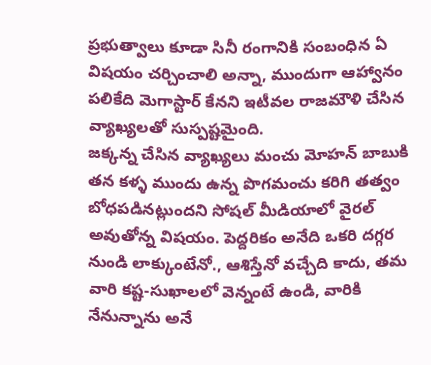ప్రభుత్వాలు కూడా సినీ రంగానికి సంబంధిన ఏ విషయం చర్చించాలి అన్నా, ముందుగా ఆహ్వానం పలికేది మెగాస్టార్ కేనని ఇటీవల రాజమౌళి చేసిన వ్యాఖ్యలతో సుస్పష్టమైంది.
జక్కన్న చేసిన వ్యాఖ్యలు మంచు మోహన్ బాబుకి తన కళ్ళ ముందు ఉన్న పొగమంచు కరిగి తత్వం బోధపడినట్లుందని సోషల్ మీడియాలో వైరల్ అవుతోన్న విషయం. పెద్దరికం అనేది ఒకరి దగ్గర నుండి లాక్కుంటేనో., ఆశిస్తేనో వచ్చేది కాదు, తమ వారి కష్ట-సుఖాలలో వెన్నంటే ఉండి, వారికి నేనున్నాను అనే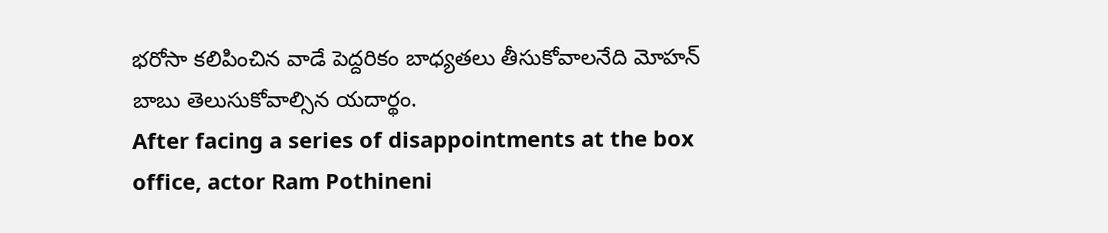భరోసా కలిపించిన వాడే పెద్దరికం బాధ్యతలు తీసుకోవాలనేది మోహన్ బాబు తెలుసుకోవాల్సిన యదార్థం.
After facing a series of disappointments at the box office, actor Ram Pothineni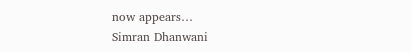now appears…
Simran Dhanwani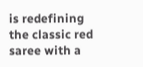is redefining the classic red saree with a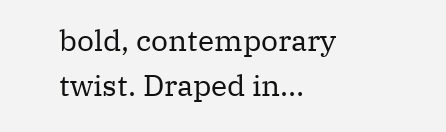bold, contemporary twist. Draped in…